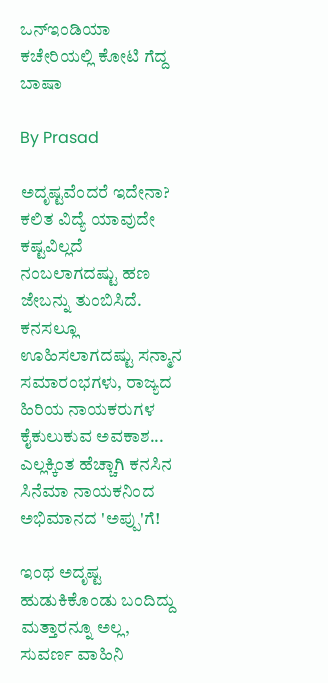ಒನ್ಇಂಡಿಯಾ ಕಚೇರಿಯಲ್ಲಿ ಕೋಟಿ ಗೆದ್ದ ಬಾಷಾ

By Prasad

ಅದೃಷ್ಟವೆಂದರೆ ಇದೇನಾ? ಕಲಿತ ವಿದ್ಯೆ ಯಾವುದೇ ಕಷ್ಟವಿಲ್ಲದೆ ನಂಬಲಾಗದಷ್ಟು ಹಣ ಜೇಬನ್ನು ತುಂಬಿಸಿದೆ. ಕನಸಲ್ಲೂ ಊಹಿಸಲಾಗದಷ್ಟು ಸನ್ಮಾನ ಸಮಾರಂಭಗಳು, ರಾಜ್ಯದ ಹಿರಿಯ ನಾಯಕರುಗಳ ಕೈಕುಲುಕುವ ಅವಕಾಶ... ಎಲ್ಲಕ್ಕಿಂತ ಹೆಚ್ಚಾಗಿ ಕನಸಿನ ಸಿನೆಮಾ ನಾಯಕನಿಂದ ಅಭಿಮಾನದ 'ಅಪ್ಪು'ಗೆ!

ಇಂಥ ಅದೃಷ್ಟ ಹುಡುಕಿಕೊಂಡು ಬಂದಿದ್ದು ಮತ್ತಾರನ್ನೂ ಅಲ್ಲ, ಸುವರ್ಣ ವಾಹಿನಿ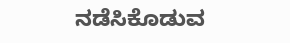ನಡೆಸಿಕೊಡುವ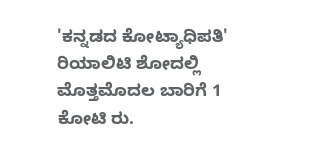'ಕನ್ನಡದ ಕೋಟ್ಯಾಧಿಪತಿ' ರಿಯಾಲಿಟಿ ಶೋದಲ್ಲಿ ಮೊತ್ತಮೊದಲ ಬಾರಿಗೆ 1 ಕೋಟಿ ರು.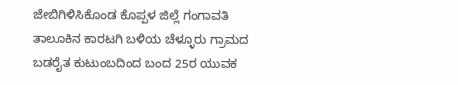ಜೇಬಿಗಿಳಿಸಿಕೊಂಡ ಕೊಪ್ಪಳ ಜಿಲ್ಲೆ ಗಂಗಾವತಿ ತಾಲೂಕಿನ ಕಾರಟಗಿ ಬಳಿಯ ಚೆಳ್ಳೂರು ಗ್ರಾಮದ ಬಡರೈತ ಕುಟುಂಬದಿಂದ ಬಂದ 25ರ ಯುವಕ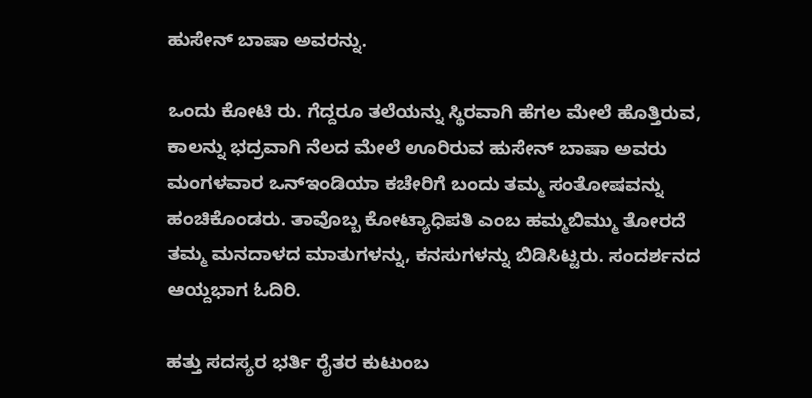ಹುಸೇನ್ ಬಾಷಾ ಅವರನ್ನು.

ಒಂದು ಕೋಟಿ ರು. ಗೆದ್ದರೂ ತಲೆಯನ್ನು ಸ್ಥಿರವಾಗಿ ಹೆಗಲ ಮೇಲೆ ಹೊತ್ತಿರುವ, ಕಾಲನ್ನು ಭದ್ರವಾಗಿ ನೆಲದ ಮೇಲೆ ಊರಿರುವ ಹುಸೇನ್ ಬಾಷಾ ಅವರು ಮಂಗಳವಾರ ಒನ್ಇಂಡಿಯಾ ಕಚೇರಿಗೆ ಬಂದು ತಮ್ಮ ಸಂತೋಷವನ್ನು ಹಂಚಿಕೊಂಡರು. ತಾವೊಬ್ಬ ಕೋಟ್ಯಾಧಿಪತಿ ಎಂಬ ಹಮ್ಮಬಿಮ್ಮು ತೋರದೆ ತಮ್ಮ ಮನದಾಳದ ಮಾತುಗಳನ್ನು, ಕನಸುಗಳನ್ನು ಬಿಡಿಸಿಟ್ಟರು. ಸಂದರ್ಶನದ ಆಯ್ದಭಾಗ ಓದಿರಿ.

ಹತ್ತು ಸದಸ್ಯರ ಭರ್ತಿ ರೈತರ ಕುಟುಂಬ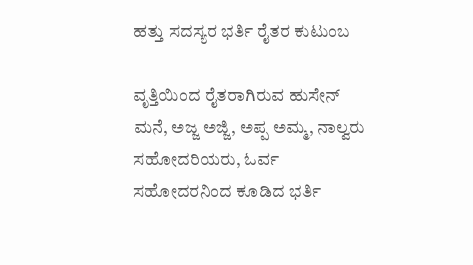ಹತ್ತು ಸದಸ್ಯರ ಭರ್ತಿ ರೈತರ ಕುಟುಂಬ

ವೃತ್ತಿಯಿಂದ ರೈತರಾಗಿರುವ ಹುಸೇನ್ ಮನೆ, ಅಜ್ಜ ಅಜ್ಜಿ, ಅಪ್ಪ ಅಮ್ಮ, ನಾಲ್ವರು ಸಹೋದರಿಯರು, ಓರ್ವ ಸಹೋದರನಿಂದ ಕೂಡಿದ ಭರ್ತಿ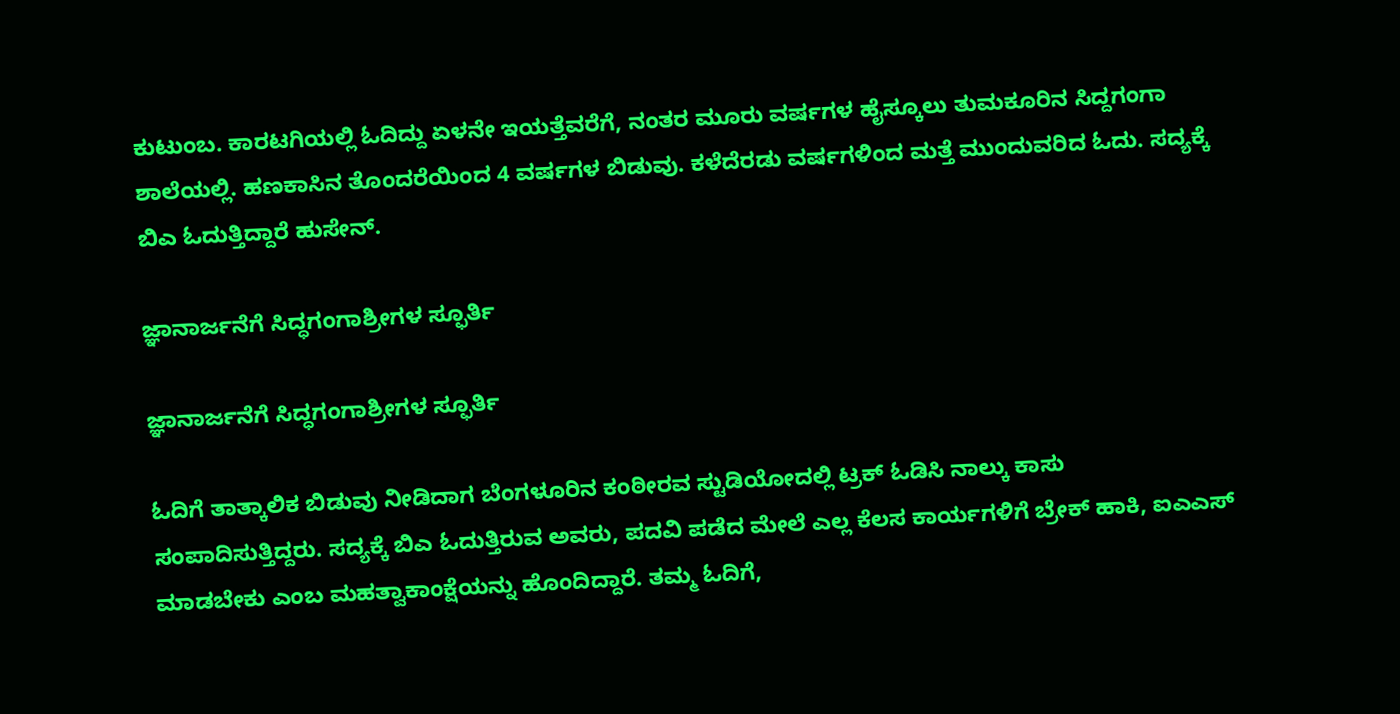ಕುಟುಂಬ. ಕಾರಟಗಿಯಲ್ಲಿ ಓದಿದ್ದು ಏಳನೇ ಇಯತ್ತೆವರೆಗೆ, ನಂತರ ಮೂರು ವರ್ಷಗಳ ಹೈಸ್ಕೂಲು ತುಮಕೂರಿನ ಸಿದ್ದಗಂಗಾ ಶಾಲೆಯಲ್ಲಿ. ಹಣಕಾಸಿನ ತೊಂದರೆಯಿಂದ 4 ವರ್ಷಗಳ ಬಿಡುವು. ಕಳೆದೆರಡು ವರ್ಷಗಳಿಂದ ಮತ್ತೆ ಮುಂದುವರಿದ ಓದು. ಸದ್ಯಕ್ಕೆ ಬಿಎ ಓದುತ್ತಿದ್ದಾರೆ ಹುಸೇನ್.

ಜ್ಞಾನಾರ್ಜನೆಗೆ ಸಿದ್ಧಗಂಗಾಶ್ರೀಗಳ ಸ್ಫೂರ್ತಿ

ಜ್ಞಾನಾರ್ಜನೆಗೆ ಸಿದ್ಧಗಂಗಾಶ್ರೀಗಳ ಸ್ಫೂರ್ತಿ

ಓದಿಗೆ ತಾತ್ಕಾಲಿಕ ಬಿಡುವು ನೀಡಿದಾಗ ಬೆಂಗಳೂರಿನ ಕಂಠೀರವ ಸ್ಟುಡಿಯೋದಲ್ಲಿ ಟ್ರಕ್ ಓಡಿಸಿ ನಾಲ್ಕು ಕಾಸು ಸಂಪಾದಿಸುತ್ತಿದ್ದರು. ಸದ್ಯಕ್ಕೆ ಬಿಎ ಓದುತ್ತಿರುವ ಅವರು, ಪದವಿ ಪಡೆದ ಮೇಲೆ ಎಲ್ಲ ಕೆಲಸ ಕಾರ್ಯಗಳಿಗೆ ಬ್ರೇಕ್ ಹಾಕಿ, ಐಎಎಸ್ ಮಾಡಬೇಕು ಎಂಬ ಮಹತ್ವಾಕಾಂಕ್ಷೆಯನ್ನು ಹೊಂದಿದ್ದಾರೆ. ತಮ್ಮ ಓದಿಗೆ,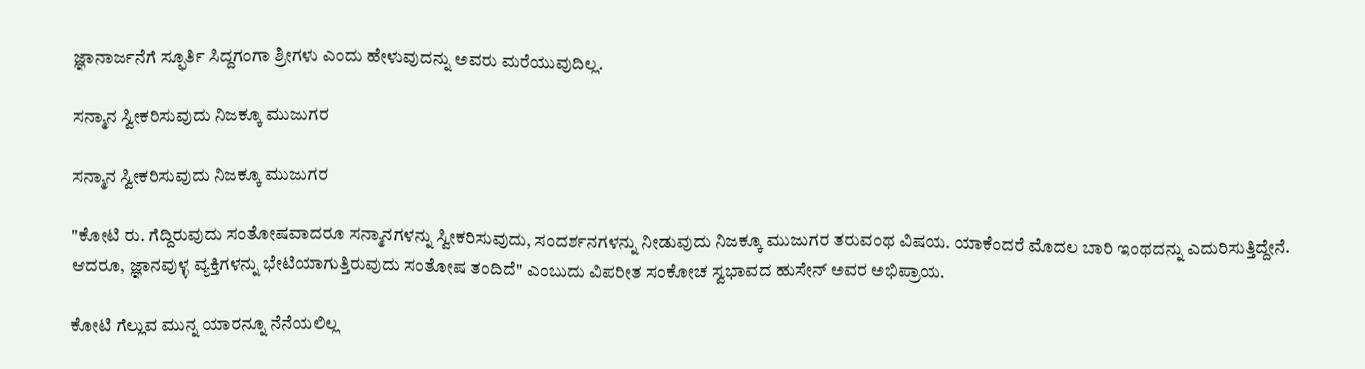ಜ್ಞಾನಾರ್ಜನೆಗೆ ಸ್ಫೂರ್ತಿ ಸಿದ್ದಗಂಗಾ ಶ್ರೀಗಳು ಎಂದು ಹೇಳುವುದನ್ನು ಅವರು ಮರೆಯುವುದಿಲ್ಲ.

ಸನ್ಮಾನ ಸ್ವೀಕರಿಸುವುದು ನಿಜಕ್ಕೂ ಮುಜುಗರ

ಸನ್ಮಾನ ಸ್ವೀಕರಿಸುವುದು ನಿಜಕ್ಕೂ ಮುಜುಗರ

"ಕೋಟಿ ರು. ಗೆದ್ದಿರುವುದು ಸಂತೋಷವಾದರೂ ಸನ್ಮಾನಗಳನ್ನು ಸ್ವೀಕರಿಸುವುದು, ಸಂದರ್ಶನಗಳನ್ನು ನೀಡುವುದು ನಿಜಕ್ಕೂ ಮುಜುಗರ ತರುವಂಥ ವಿಷಯ. ಯಾಕೆಂದರೆ ಮೊದಲ ಬಾರಿ ಇಂಥದನ್ನು ಎದುರಿಸುತ್ತಿದ್ದೇನೆ. ಆದರೂ, ಜ್ಞಾನವುಳ್ಳ ವ್ಯಕ್ತಿಗಳನ್ನು ಭೇಟಿಯಾಗುತ್ತಿರುವುದು ಸಂತೋಷ ತಂದಿದೆ" ಎಂಬುದು ವಿಪರೀತ ಸಂಕೋಚ ಸ್ವಭಾವದ ಹುಸೇನ್ ಅವರ ಅಭಿಪ್ರಾಯ.

ಕೋಟಿ ಗೆಲ್ಲುವ ಮುನ್ನ ಯಾರನ್ನೂ ನೆನೆಯಲಿಲ್ಲ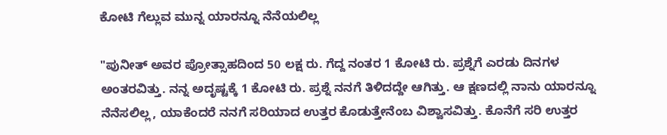ಕೋಟಿ ಗೆಲ್ಲುವ ಮುನ್ನ ಯಾರನ್ನೂ ನೆನೆಯಲಿಲ್ಲ

"ಪುನೀತ್ ಅವರ ಪ್ರೋತ್ಸಾಹದಿಂದ 50 ಲಕ್ಷ ರು. ಗೆದ್ದ ನಂತರ 1 ಕೋಟಿ ರು. ಪ್ರಶ್ನೆಗೆ ಎರಡು ದಿನಗಳ ಅಂತರವಿತ್ತು. ನನ್ನ ಅದೃಷ್ಟಕ್ಕೆ 1 ಕೋಟಿ ರು. ಪ್ರಶ್ನೆ ನನಗೆ ತಿಳಿದದ್ದೇ ಆಗಿತ್ತು. ಆ ಕ್ಷಣದಲ್ಲಿ ನಾನು ಯಾರನ್ನೂ ನೆನೆಸಲಿಲ್ಲ, ಯಾಕೆಂದರೆ ನನಗೆ ಸರಿಯಾದ ಉತ್ತರ ಕೊಡುತ್ತೇನೆಂಬ ವಿಶ್ವಾಸವಿತ್ತು. ಕೊನೆಗೆ ಸರಿ ಉತ್ತರ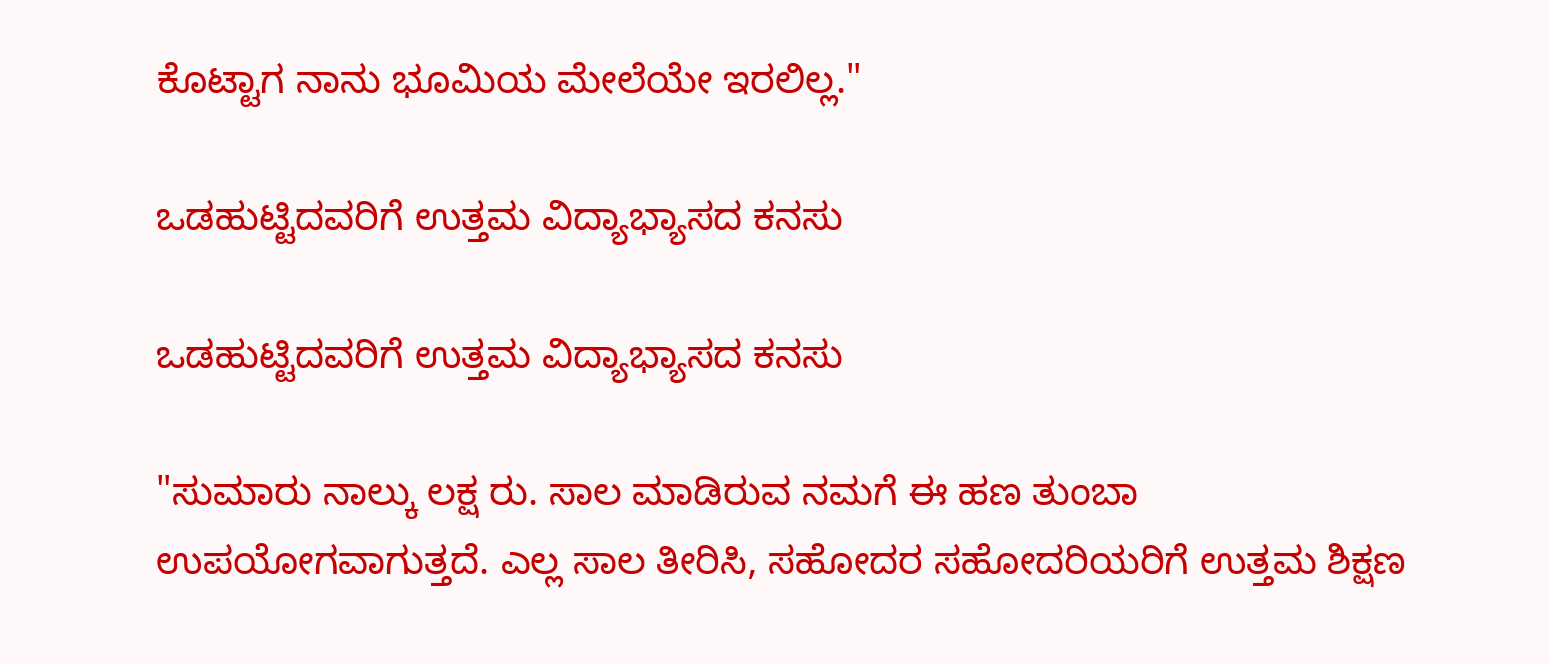ಕೊಟ್ಟಾಗ ನಾನು ಭೂಮಿಯ ಮೇಲೆಯೇ ಇರಲಿಲ್ಲ."

ಒಡಹುಟ್ಟಿದವರಿಗೆ ಉತ್ತಮ ವಿದ್ಯಾಭ್ಯಾಸದ ಕನಸು

ಒಡಹುಟ್ಟಿದವರಿಗೆ ಉತ್ತಮ ವಿದ್ಯಾಭ್ಯಾಸದ ಕನಸು

"ಸುಮಾರು ನಾಲ್ಕು ಲಕ್ಷ ರು. ಸಾಲ ಮಾಡಿರುವ ನಮಗೆ ಈ ಹಣ ತುಂಬಾ ಉಪಯೋಗವಾಗುತ್ತದೆ. ಎಲ್ಲ ಸಾಲ ತೀರಿಸಿ, ಸಹೋದರ ಸಹೋದರಿಯರಿಗೆ ಉತ್ತಮ ಶಿಕ್ಷಣ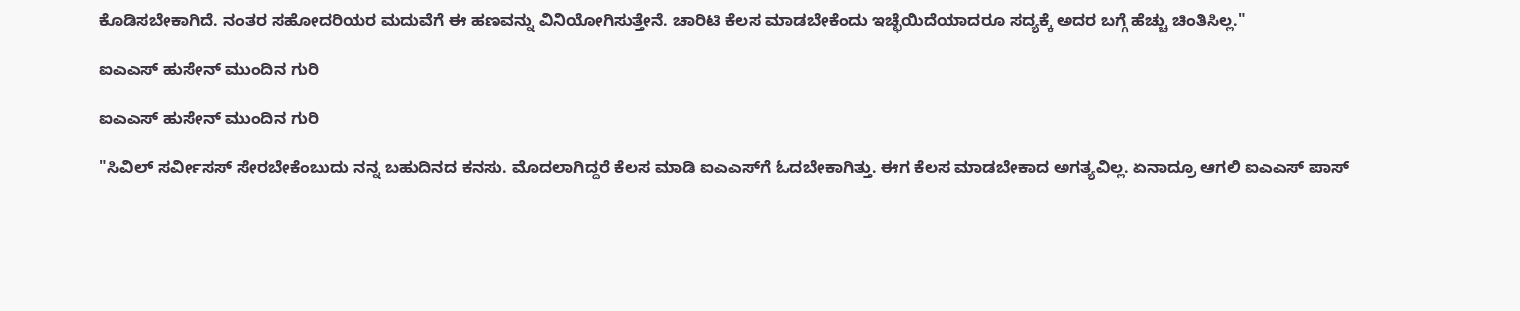ಕೊಡಿಸಬೇಕಾಗಿದೆ. ನಂತರ ಸಹೋದರಿಯರ ಮದುವೆಗೆ ಈ ಹಣವನ್ನು ವಿನಿಯೋಗಿಸುತ್ತೇನೆ. ಚಾರಿಟಿ ಕೆಲಸ ಮಾಡಬೇಕೆಂದು ಇಚ್ಛೆಯಿದೆಯಾದರೂ ಸದ್ಯಕ್ಕೆ ಅದರ ಬಗ್ಗೆ ಹೆಚ್ಚು ಚಿಂತಿಸಿಲ್ಲ."

ಐಎಎಸ್ ಹುಸೇನ್ ಮುಂದಿನ ಗುರಿ

ಐಎಎಸ್ ಹುಸೇನ್ ಮುಂದಿನ ಗುರಿ

"ಸಿವಿಲ್ ಸರ್ವೀಸಸ್ ಸೇರಬೇಕೆಂಬುದು ನನ್ನ ಬಹುದಿನದ ಕನಸು. ಮೊದಲಾಗಿದ್ದರೆ ಕೆಲಸ ಮಾಡಿ ಐಎಎಸ್‌ಗೆ ಓದಬೇಕಾಗಿತ್ತು. ಈಗ ಕೆಲಸ ಮಾಡಬೇಕಾದ ಅಗತ್ಯವಿಲ್ಲ. ಏನಾದ್ರೂ ಆಗಲಿ ಐಎಎಸ್ ಪಾಸ್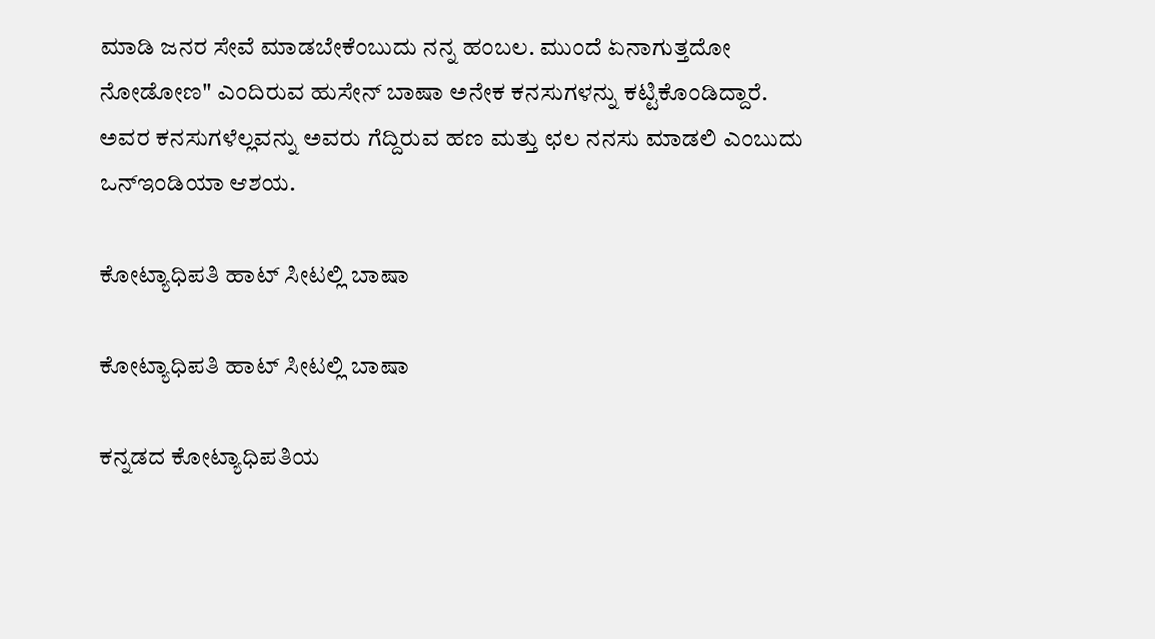ಮಾಡಿ ಜನರ ಸೇವೆ ಮಾಡಬೇಕೆಂಬುದು ನನ್ನ ಹಂಬಲ. ಮುಂದೆ ಏನಾಗುತ್ತದೋ ನೋಡೋಣ" ಎಂದಿರುವ ಹುಸೇನ್ ಬಾಷಾ ಅನೇಕ ಕನಸುಗಳನ್ನು ಕಟ್ಟಿಕೊಂಡಿದ್ದಾರೆ. ಅವರ ಕನಸುಗಳೆಲ್ಲವನ್ನು ಅವರು ಗೆದ್ದಿರುವ ಹಣ ಮತ್ತು ಛಲ ನನಸು ಮಾಡಲಿ ಎಂಬುದು ಒನ್ಇಂಡಿಯಾ ಆಶಯ.

ಕೋಟ್ಯಾಧಿಪತಿ ಹಾಟ್ ಸೀಟಲ್ಲಿ ಬಾಷಾ

ಕೋಟ್ಯಾಧಿಪತಿ ಹಾಟ್ ಸೀಟಲ್ಲಿ ಬಾಷಾ

ಕನ್ನಡದ ಕೋಟ್ಯಾಧಿಪತಿಯ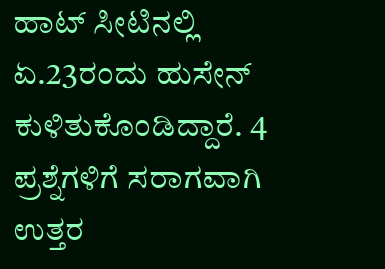ಹಾಟ್ ಸೀಟಿನಲ್ಲಿ ಏ.23ರಂದು ಹುಸೇನ್ ಕುಳಿತುಕೊಂಡಿದ್ದಾರೆ. 4 ಪ್ರಶ್ನೆಗಳಿಗೆ ಸರಾಗವಾಗಿ ಉತ್ತರ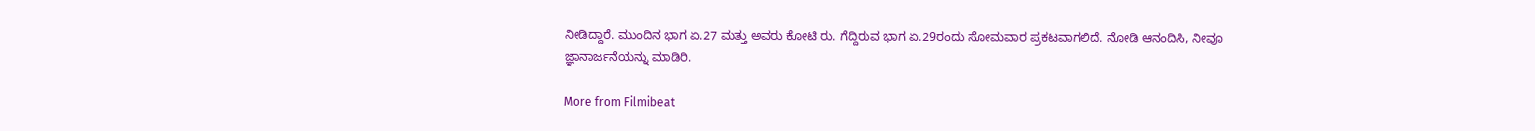ನೀಡಿದ್ದಾರೆ. ಮುಂದಿನ ಭಾಗ ಏ.27 ಮತ್ತು ಅವರು ಕೋಟಿ ರು. ಗೆದ್ದಿರುವ ಭಾಗ ಏ.29ರಂದು ಸೋಮವಾರ ಪ್ರಕಟವಾಗಲಿದೆ. ನೋಡಿ ಆನಂದಿಸಿ, ನೀವೂ ಜ್ಞಾನಾರ್ಜನೆಯನ್ನು ಮಾಡಿರಿ.

More from Filmibeat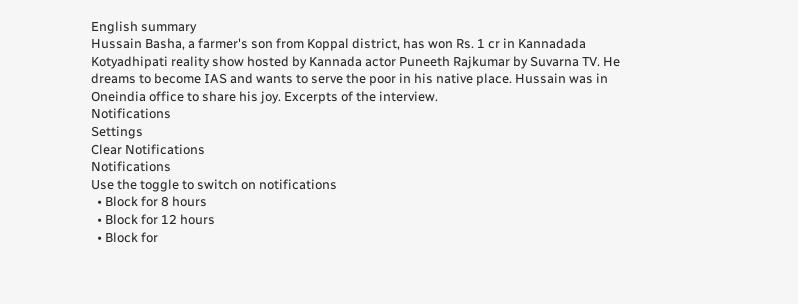English summary
Hussain Basha, a farmer's son from Koppal district, has won Rs. 1 cr in Kannadada Kotyadhipati reality show hosted by Kannada actor Puneeth Rajkumar by Suvarna TV. He dreams to become IAS and wants to serve the poor in his native place. Hussain was in Oneindia office to share his joy. Excerpts of the interview.
Notifications
Settings
Clear Notifications
Notifications
Use the toggle to switch on notifications
  • Block for 8 hours
  • Block for 12 hours
  • Block for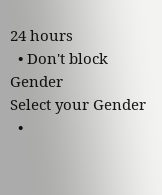24 hours
  • Don't block
Gender
Select your Gender
  •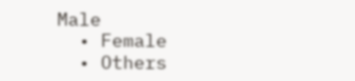Male
  • Female
  • Others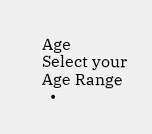Age
Select your Age Range
  •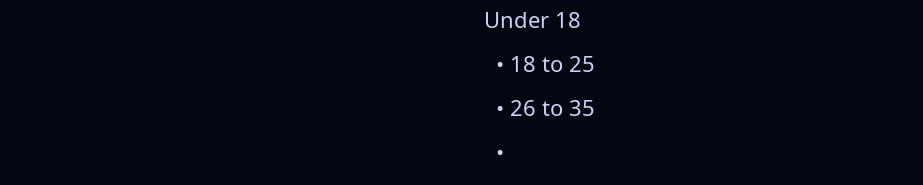Under 18
  • 18 to 25
  • 26 to 35
  •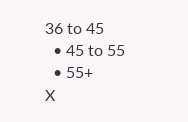36 to 45
  • 45 to 55
  • 55+
X